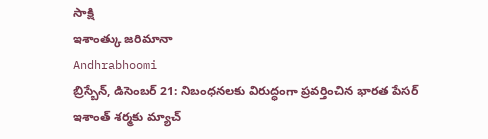సాక్షి
ఇశాంత్కు జరిమానా
Andhrabhoomi
బ్రిస్బేన్, డిసెంబర్ 21: నిబంధనలకు విరుద్ధంగా ప్రవర్తించిన భారత పేసర్ ఇశాంత్ శర్మకు మ్యాచ్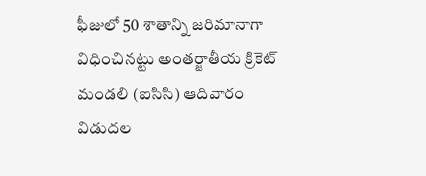ఫీజులో 50 శాతాన్ని జరిమానాగా విధించినట్టు అంతర్జాతీయ క్రికెట్ మండలి (ఐసిసి) ఆదివారం విడుదల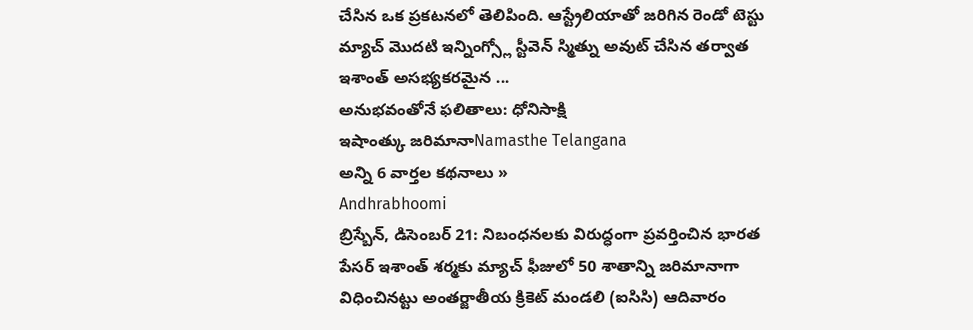చేసిన ఒక ప్రకటనలో తెలిపింది. ఆస్ట్రేలియాతో జరిగిన రెండో టెస్టు మ్యాచ్ మొదటి ఇన్నింగ్స్లో స్టీవెన్ స్మిత్ను అవుట్ చేసిన తర్వాత ఇశాంత్ అసభ్యకరమైన ...
అనుభవంతోనే ఫలితాలు: ధోనిసాక్షి
ఇషాంత్కు జరిమానాNamasthe Telangana
అన్ని 6 వార్తల కథనాలు »
Andhrabhoomi
బ్రిస్బేన్, డిసెంబర్ 21: నిబంధనలకు విరుద్ధంగా ప్రవర్తించిన భారత పేసర్ ఇశాంత్ శర్మకు మ్యాచ్ ఫీజులో 50 శాతాన్ని జరిమానాగా విధించినట్టు అంతర్జాతీయ క్రికెట్ మండలి (ఐసిసి) ఆదివారం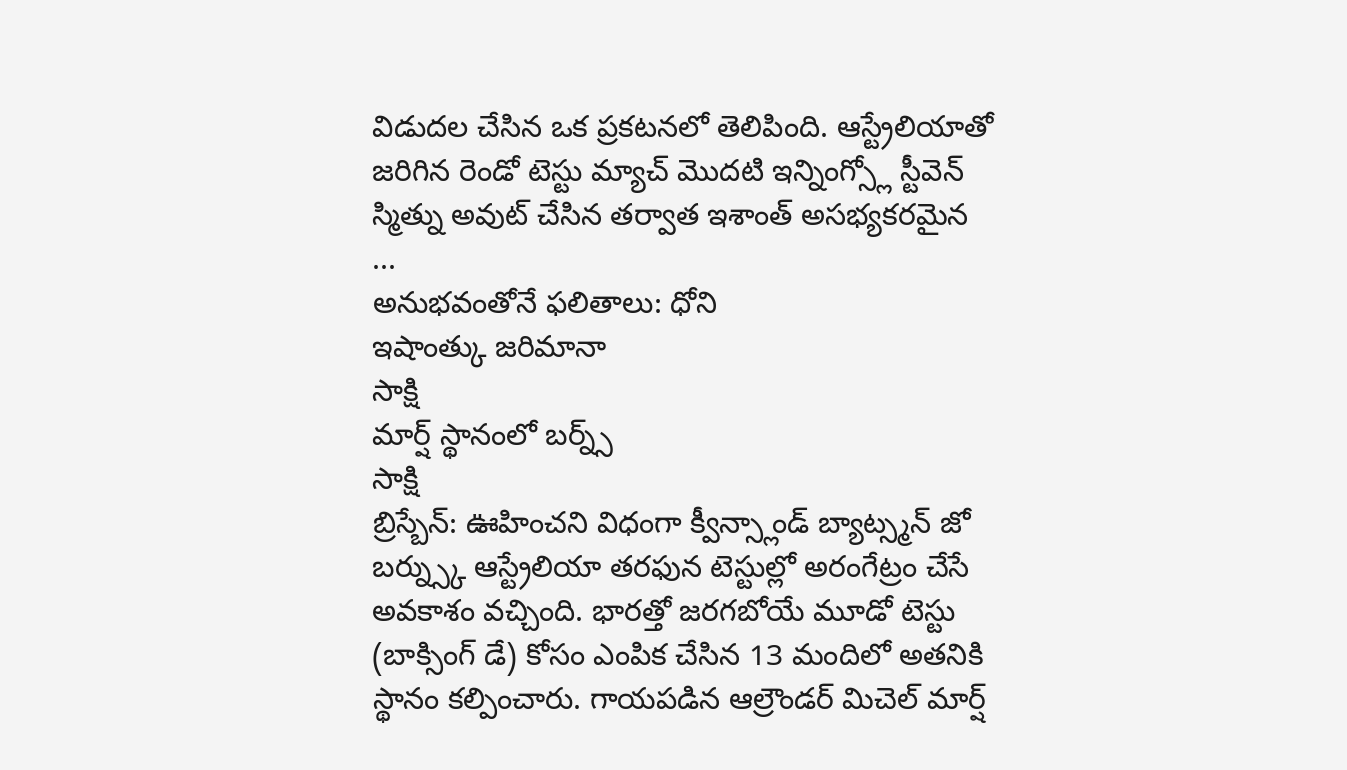విడుదల చేసిన ఒక ప్రకటనలో తెలిపింది. ఆస్ట్రేలియాతో జరిగిన రెండో టెస్టు మ్యాచ్ మొదటి ఇన్నింగ్స్లో స్టీవెన్ స్మిత్ను అవుట్ చేసిన తర్వాత ఇశాంత్ అసభ్యకరమైన ...
అనుభవంతోనే ఫలితాలు: ధోని
ఇషాంత్కు జరిమానా
సాక్షి
మార్ష్ స్థానంలో బర్న్స్
సాక్షి
బ్రిస్బేన్: ఊహించని విధంగా క్వీన్స్లాండ్ బ్యాట్స్మన్ జో బర్న్స్కు ఆస్ట్రేలియా తరఫున టెస్టుల్లో అరంగేట్రం చేసే అవకాశం వచ్చింది. భారత్తో జరగబోయే మూడో టెస్టు (బాక్సింగ్ డే) కోసం ఎంపిక చేసిన 13 మందిలో అతనికి స్థానం కల్పించారు. గాయపడిన ఆల్రౌండర్ మిచెల్ మార్ష్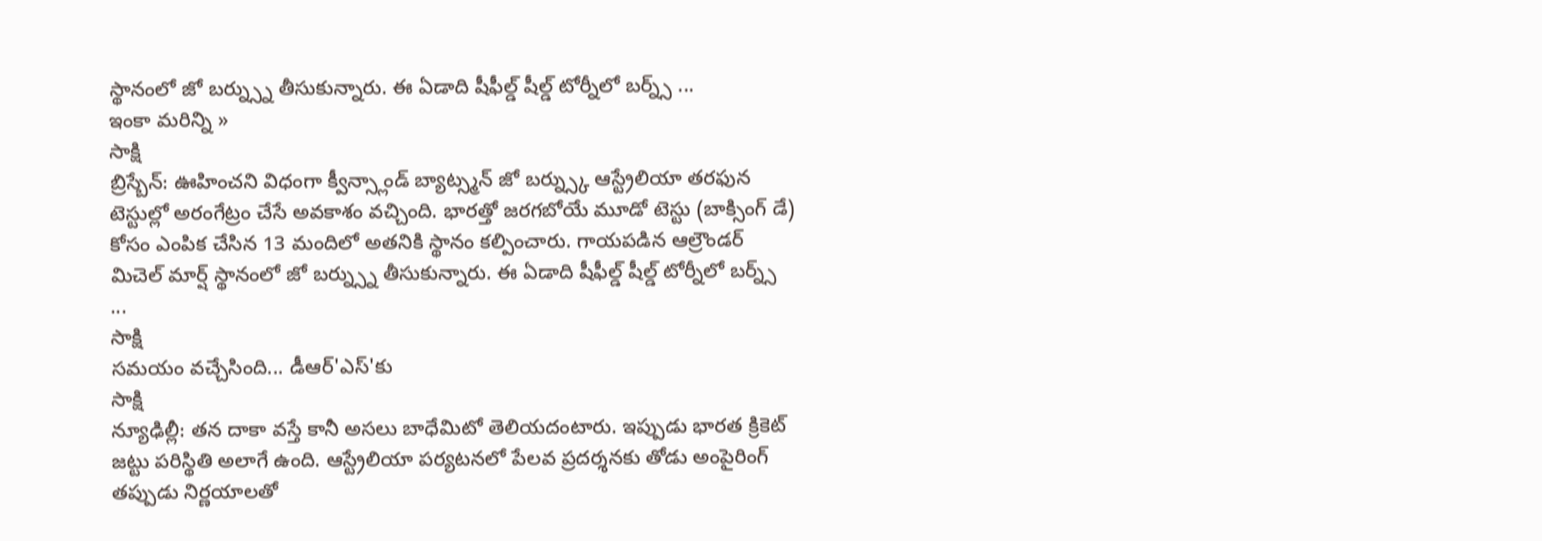స్థానంలో జో బర్న్స్ను తీసుకున్నారు. ఈ ఏడాది షీఫీల్డ్ షీల్డ్ టోర్నీలో బర్న్స్ ...
ఇంకా మరిన్ని »
సాక్షి
బ్రిస్బేన్: ఊహించని విధంగా క్వీన్స్లాండ్ బ్యాట్స్మన్ జో బర్న్స్కు ఆస్ట్రేలియా తరఫున టెస్టుల్లో అరంగేట్రం చేసే అవకాశం వచ్చింది. భారత్తో జరగబోయే మూడో టెస్టు (బాక్సింగ్ డే) కోసం ఎంపిక చేసిన 13 మందిలో అతనికి స్థానం కల్పించారు. గాయపడిన ఆల్రౌండర్ మిచెల్ మార్ష్ స్థానంలో జో బర్న్స్ను తీసుకున్నారు. ఈ ఏడాది షీఫీల్డ్ షీల్డ్ టోర్నీలో బర్న్స్ ...
సాక్షి
సమయం వచ్చేసింది... డీఆర్'ఎస్'కు
సాక్షి
న్యూఢిల్లీ: తన దాకా వస్తే కానీ అసలు బాధేమిటో తెలియదంటారు. ఇప్పుడు భారత క్రికెట్ జట్టు పరిస్థితి అలాగే ఉంది. ఆస్ట్రేలియా పర్యటనలో పేలవ ప్రదర్శనకు తోడు అంపైరింగ్ తప్పుడు నిర్ణయాలతో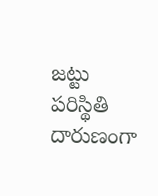జట్టు పరిస్థితి దారుణంగా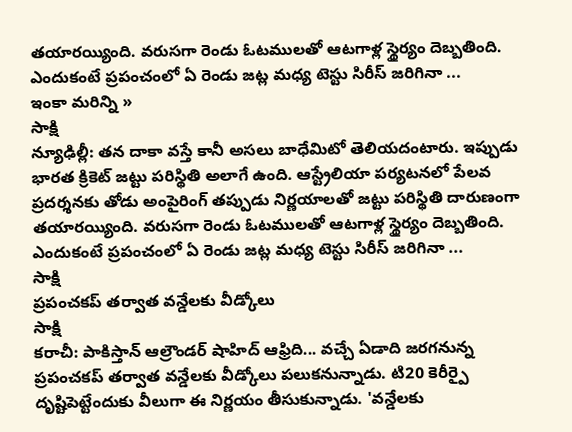తయారయ్యింది. వరుసగా రెండు ఓటములతో ఆటగాళ్ల స్థైర్యం దెబ్బతింది. ఎందుకంటే ప్రపంచంలో ఏ రెండు జట్ల మధ్య టెస్టు సిరీస్ జరిగినా ...
ఇంకా మరిన్ని »
సాక్షి
న్యూఢిల్లీ: తన దాకా వస్తే కానీ అసలు బాధేమిటో తెలియదంటారు. ఇప్పుడు భారత క్రికెట్ జట్టు పరిస్థితి అలాగే ఉంది. ఆస్ట్రేలియా పర్యటనలో పేలవ ప్రదర్శనకు తోడు అంపైరింగ్ తప్పుడు నిర్ణయాలతో జట్టు పరిస్థితి దారుణంగా తయారయ్యింది. వరుసగా రెండు ఓటములతో ఆటగాళ్ల స్థైర్యం దెబ్బతింది. ఎందుకంటే ప్రపంచంలో ఏ రెండు జట్ల మధ్య టెస్టు సిరీస్ జరిగినా ...
సాక్షి
ప్రపంచకప్ తర్వాత వన్డేలకు వీడ్కోలు
సాక్షి
కరాచీ: పాకిస్తాన్ ఆల్రౌండర్ షాహిద్ ఆఫ్రిది... వచ్చే ఏడాది జరగనున్న ప్రపంచకప్ తర్వాత వన్డేలకు వీడ్కోలు పలుకనున్నాడు. టి20 కెరీర్పై దృష్టిపెట్టేందుకు వీలుగా ఈ నిర్ణయం తీసుకున్నాడు. 'వన్డేలకు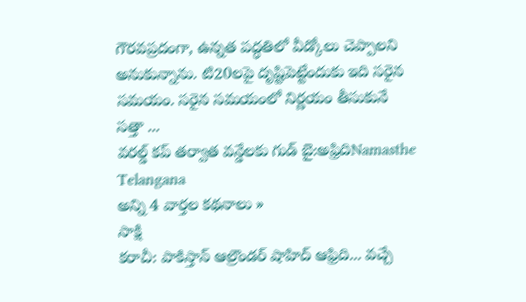గౌరవప్రదంగా, ఉన్నత పద్ధతిలో వీడ్కోలు చెప్పాలని అనుకున్నాను. టి20లపై దృష్టిపెట్టేందుకు ఇది సరైన సమయం. సరైన సమయంలో నిర్ణయం తీసుకునే సత్తా ...
వరల్డ్ కప్ తర్వాత వన్డేలకు గుడ్ బై:అఫ్రిదిNamasthe Telangana
అన్ని 4 వార్తల కథనాలు »
సాక్షి
కరాచీ: పాకిస్తాన్ ఆల్రౌండర్ షాహిద్ ఆఫ్రిది... వచ్చే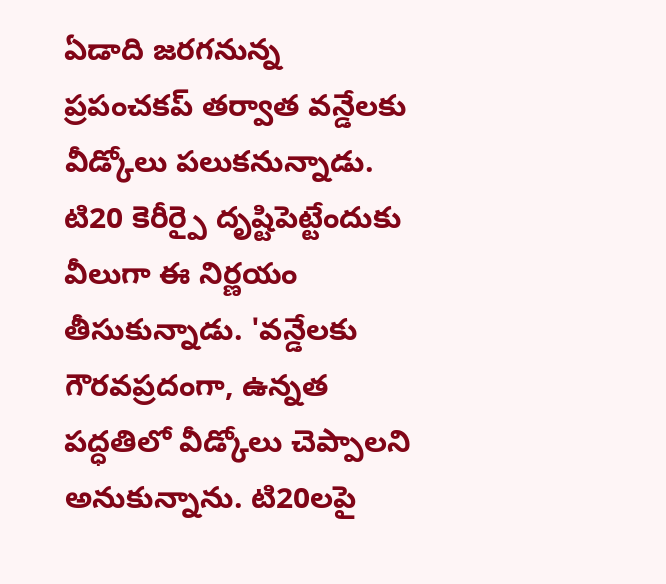ఏడాది జరగనున్న ప్రపంచకప్ తర్వాత వన్డేలకు వీడ్కోలు పలుకనున్నాడు. టి20 కెరీర్పై దృష్టిపెట్టేందుకు వీలుగా ఈ నిర్ణయం తీసుకున్నాడు. 'వన్డేలకు గౌరవప్రదంగా, ఉన్నత పద్ధతిలో వీడ్కోలు చెప్పాలని అనుకున్నాను. టి20లపై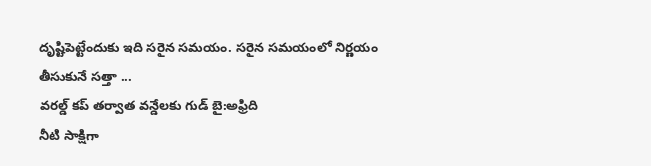దృష్టిపెట్టేందుకు ఇది సరైన సమయం. సరైన సమయంలో నిర్ణయం తీసుకునే సత్తా ...
వరల్డ్ కప్ తర్వాత వన్డేలకు గుడ్ బై:అఫ్రిది
నీటి సాక్షిగా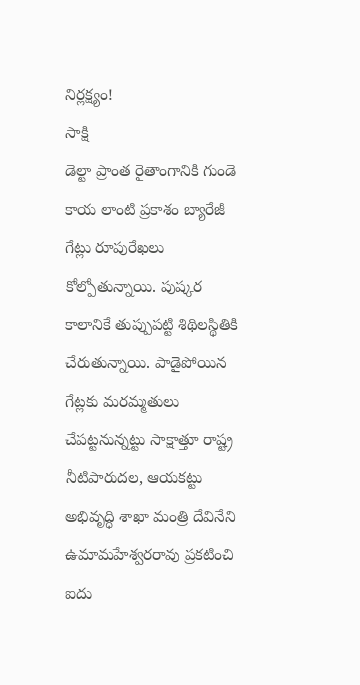నిర్లక్ష్యం!
సాక్షి
డెల్టా ప్రాంత రైతాంగానికి గుండె కాయ లాంటి ప్రకాశం బ్యారేజీ గేట్లు రూపురేఖలు కోల్పోతున్నాయి. పుష్కర కాలానికే తుప్పుపట్టి శిథిలస్థితికి చేరుతున్నాయి. పాడైపోయిన గేట్లకు మరమ్మతులు చేపట్టనున్నట్టు సాక్షాత్తూ రాష్ట్ర నీటిపారుదల, ఆయకట్టు అభివృద్ధి శాఖా మంత్రి దేవినేని ఉమామహేశ్వరరావు ప్రకటించి ఐదు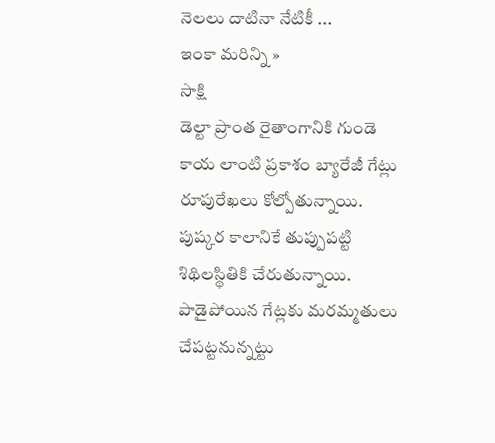నెలలు దాటినా నేటికీ ...
ఇంకా మరిన్ని »
సాక్షి
డెల్టా ప్రాంత రైతాంగానికి గుండె కాయ లాంటి ప్రకాశం బ్యారేజీ గేట్లు రూపురేఖలు కోల్పోతున్నాయి. పుష్కర కాలానికే తుప్పుపట్టి శిథిలస్థితికి చేరుతున్నాయి. పాడైపోయిన గేట్లకు మరమ్మతులు చేపట్టనున్నట్టు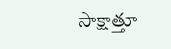సాక్షాత్తూ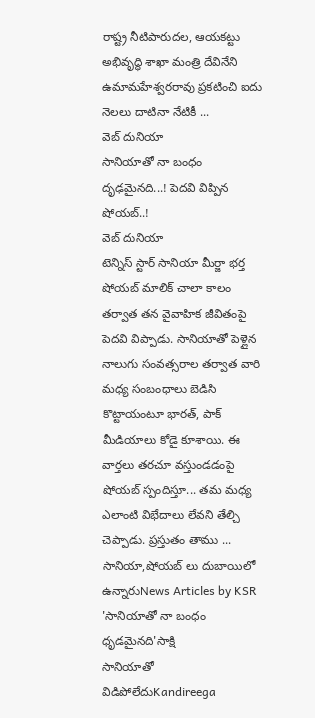రాష్ట్ర నీటిపారుదల, ఆయకట్టు అభివృద్ధి శాఖా మంత్రి దేవినేని ఉమామహేశ్వరరావు ప్రకటించి ఐదు నెలలు దాటినా నేటికీ ...
వెబ్ దునియా
సానియాతో నా బంధం దృఢమైనది...! పెదవి విప్పిన షోయబ్..!
వెబ్ దునియా
టెన్నిస్ స్టార్ సానియా మీర్జా భర్త షోయబ్ మాలిక్ చాలా కాలం తర్వాత తన వైవాహిక జీవితంపై పెదవి విప్పాడు. సానియాతో పెళ్లైన నాలుగు సంవత్సరాల తర్వాత వారి మధ్య సంబంధాలు బెడిసి కొట్టాయంటూ భారత్, పాక్ మీడియాలు కోడై కూశాయి. ఈ వార్తలు తరచూ వస్తుండడంపై షోయబ్ స్పందిస్తూ... తమ మధ్య ఎలాంటి విభేదాలు లేవని తేల్చి చెప్పాడు. ప్రస్తుతం తాము ...
సానియా,షోయబ్ లు దుబాయిలో ఉన్నారుNews Articles by KSR
'సానియాతో నా బంధం ధృడమైనది'సాక్షి
సానియాతో విడిపోలేదుKandireega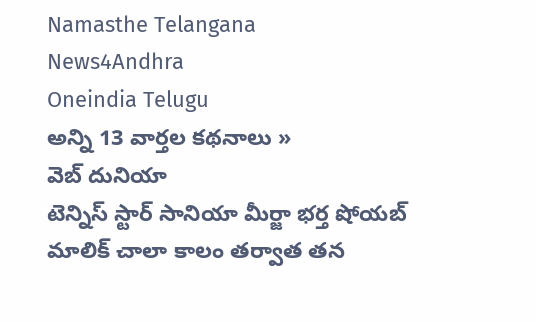Namasthe Telangana
News4Andhra
Oneindia Telugu
అన్ని 13 వార్తల కథనాలు »
వెబ్ దునియా
టెన్నిస్ స్టార్ సానియా మీర్జా భర్త షోయబ్ మాలిక్ చాలా కాలం తర్వాత తన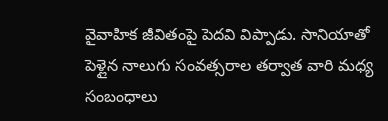వైవాహిక జీవితంపై పెదవి విప్పాడు. సానియాతో పెళ్లైన నాలుగు సంవత్సరాల తర్వాత వారి మధ్య సంబంధాలు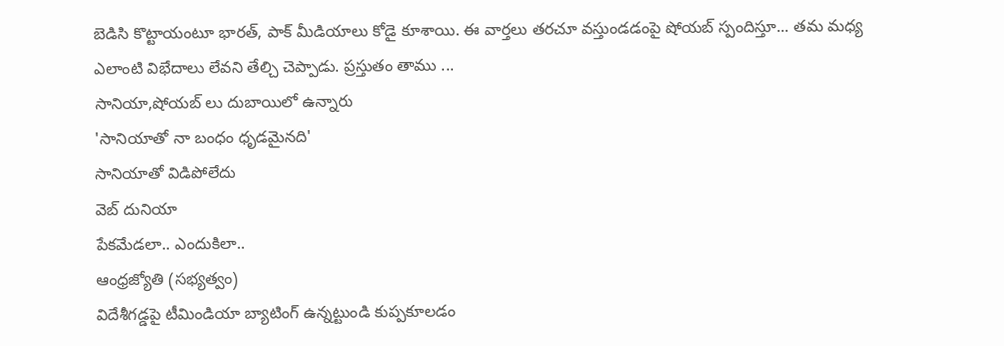బెడిసి కొట్టాయంటూ భారత్, పాక్ మీడియాలు కోడై కూశాయి. ఈ వార్తలు తరచూ వస్తుండడంపై షోయబ్ స్పందిస్తూ... తమ మధ్య ఎలాంటి విభేదాలు లేవని తేల్చి చెప్పాడు. ప్రస్తుతం తాము ...
సానియా,షోయబ్ లు దుబాయిలో ఉన్నారు
'సానియాతో నా బంధం ధృడమైనది'
సానియాతో విడిపోలేదు
వెబ్ దునియా
పేకమేడలా.. ఎందుకిలా..
ఆంధ్రజ్యోతి (సభ్యత్వం)
విదేశీగడ్డపై టీమిండియా బ్యాటింగ్ ఉన్నట్టుండి కుప్పకూలడం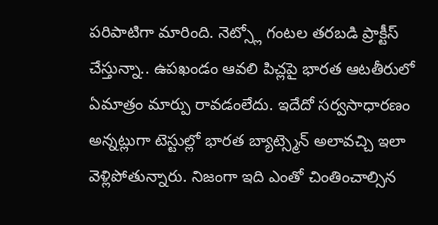పరిపాటిగా మారింది. నెట్స్లో గంటల తరబడి ప్రాక్టీస్ చేస్తున్నా.. ఉపఖండం ఆవలి పిచ్లపై భారత ఆటతీరులో ఏమాత్రం మార్పు రావడంలేదు. ఇదేదో సర్వసాధారణం అన్నట్లుగా టెస్టుల్లో భారత బ్యాట్స్మెన్ అలావచ్చి ఇలా వెళ్లిపోతున్నారు. నిజంగా ఇది ఎంతో చింతించాల్సిన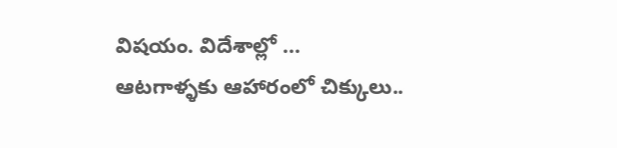విషయం. విదేశాల్లో ...
ఆటగాళ్ళకు ఆహారంలో చిక్కులు..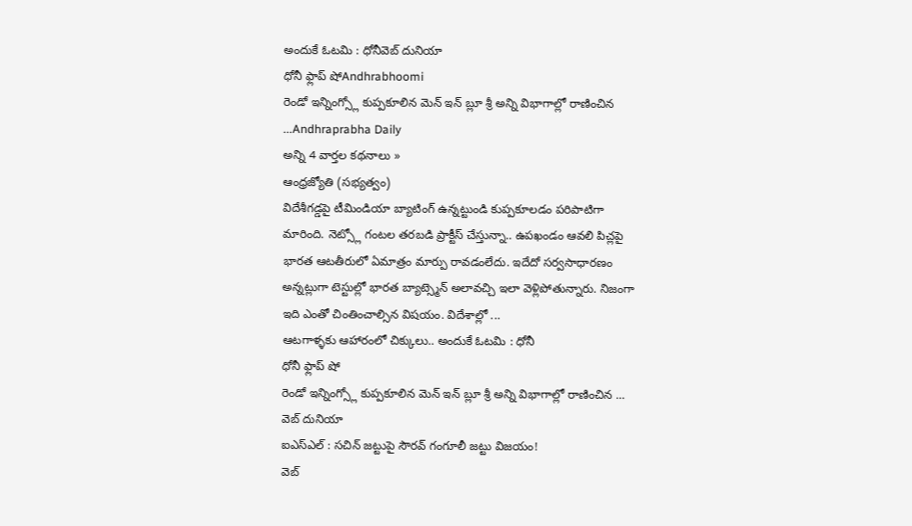అందుకే ఓటమి : ధోనీవెబ్ దునియా
ధోనీ ఫ్లాప్ షోAndhrabhoomi
రెండో ఇన్నింగ్స్లో కుప్పకూలిన మెన్ ఇన్ బ్లూ శ్రీ అన్ని విభాగాల్లో రాణించిన ...Andhraprabha Daily
అన్ని 4 వార్తల కథనాలు »
ఆంధ్రజ్యోతి (సభ్యత్వం)
విదేశీగడ్డపై టీమిండియా బ్యాటింగ్ ఉన్నట్టుండి కుప్పకూలడం పరిపాటిగా మారింది. నెట్స్లో గంటల తరబడి ప్రాక్టీస్ చేస్తున్నా.. ఉపఖండం ఆవలి పిచ్లపై భారత ఆటతీరులో ఏమాత్రం మార్పు రావడంలేదు. ఇదేదో సర్వసాధారణం అన్నట్లుగా టెస్టుల్లో భారత బ్యాట్స్మెన్ అలావచ్చి ఇలా వెళ్లిపోతున్నారు. నిజంగా ఇది ఎంతో చింతించాల్సిన విషయం. విదేశాల్లో ...
ఆటగాళ్ళకు ఆహారంలో చిక్కులు.. అందుకే ఓటమి : ధోనీ
ధోనీ ఫ్లాప్ షో
రెండో ఇన్నింగ్స్లో కుప్పకూలిన మెన్ ఇన్ బ్లూ శ్రీ అన్ని విభాగాల్లో రాణించిన ...
వెబ్ దునియా
ఐఎస్ఎల్ : సచిన్ జట్టుపై సౌరవ్ గంగూలీ జట్టు విజయం!
వెబ్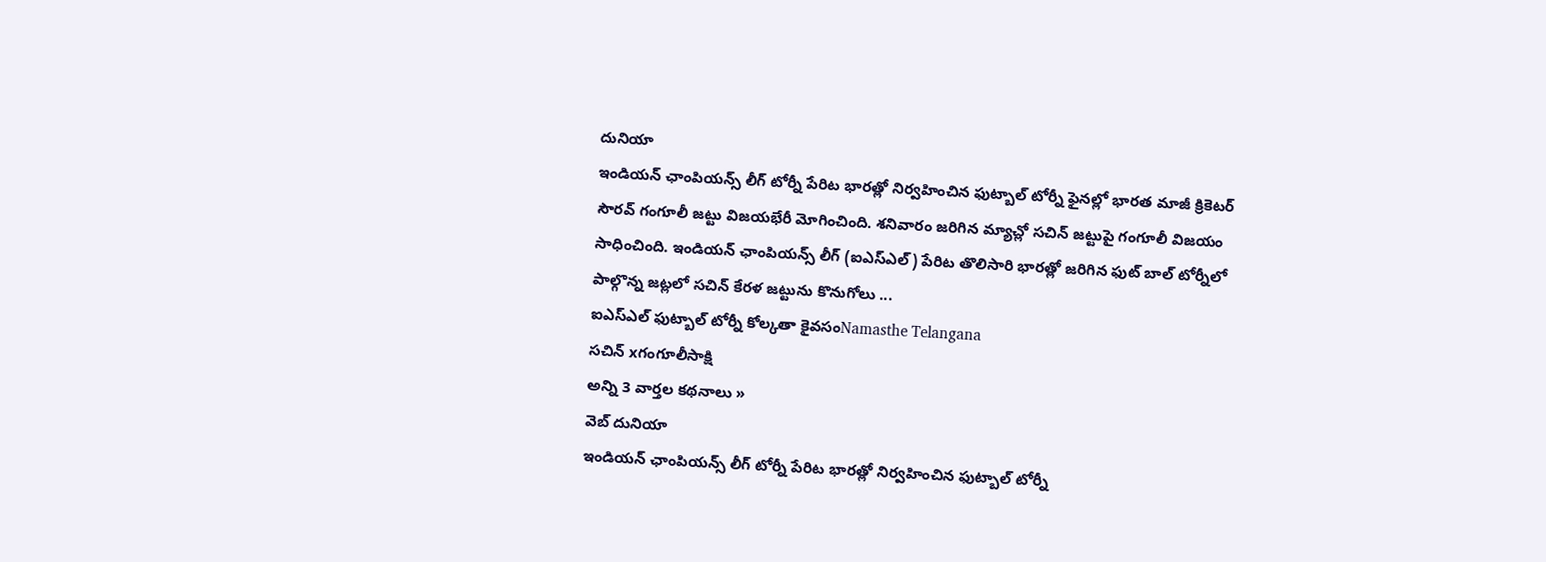దునియా
ఇండియన్ ఛాంపియన్స్ లీగ్ టోర్నీ పేరిట భారత్లో నిర్వహించిన ఫుట్బాల్ టోర్నీ ఫైనల్లో భారత మాజీ క్రికెటర్ సౌరవ్ గంగూలీ జట్టు విజయభేరీ మోగించింది. శనివారం జరిగిన మ్యాచ్లో సచిన్ జట్టుపై గంగూలీ విజయం సాధించింది. ఇండియన్ ఛాంపియన్స్ లీగ్ (ఐఎస్ఎల్) పేరిట తొలిసారి భారత్లో జరిగిన ఫుట్ బాల్ టోర్నీలో పాల్గొన్న జట్లలో సచిన్ కేరళ జట్టును కొనుగోలు ...
ఐఎస్ఎల్ ఫుట్బాల్ టోర్నీ కోల్కతా కైవసంNamasthe Telangana
సచిన్ xగంగూలీసాక్షి
అన్ని 3 వార్తల కథనాలు »
వెబ్ దునియా
ఇండియన్ ఛాంపియన్స్ లీగ్ టోర్నీ పేరిట భారత్లో నిర్వహించిన ఫుట్బాల్ టోర్నీ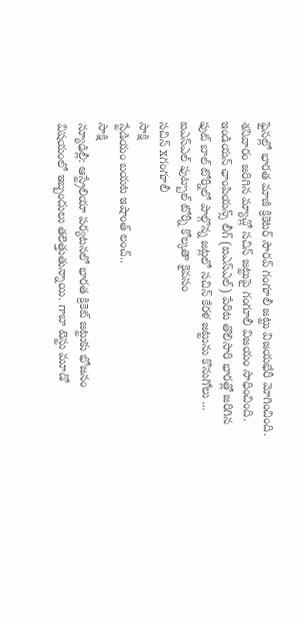ఫైనల్లో భారత మాజీ క్రికెటర్ సౌరవ్ గంగూలీ జట్టు విజయభేరీ మోగించింది. శనివారం జరిగిన మ్యాచ్లో సచిన్ జట్టుపై గంగూలీ విజయం సాధించింది. ఇండియన్ ఛాంపియన్స్ లీగ్ (ఐఎస్ఎల్) పేరిట తొలిసారి భారత్లో జరిగిన ఫుట్ బాల్ టోర్నీలో పాల్గొన్న జట్లలో సచిన్ కేరళ జట్టును కొనుగోలు ...
ఐఎస్ఎల్ ఫుట్బాల్ టోర్నీ కోల్కతా కైవసం
సచిన్ xగంగూలీ
సాక్షి
స్టేడియం బయట ఇషాంత్ లంచ్..
సాక్షి
న్యూఢిల్లీ: ఆస్ట్రేలియా పర్యటనలో భారత క్రికెట్ జట్టుకు భోజనం విషయంలో ఇబ్బందులు తలెత్తుతున్నాయి. గాబా టెస్టు మూడో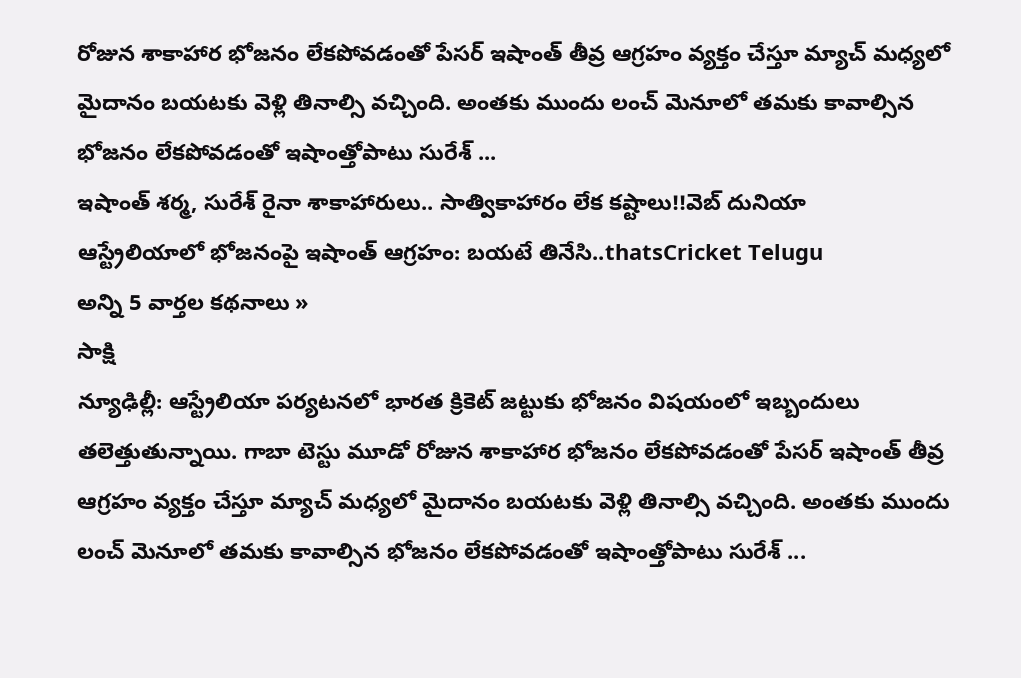రోజున శాకాహార భోజనం లేకపోవడంతో పేసర్ ఇషాంత్ తీవ్ర ఆగ్రహం వ్యక్తం చేస్తూ మ్యాచ్ మధ్యలో మైదానం బయటకు వెళ్లి తినాల్సి వచ్చింది. అంతకు ముందు లంచ్ మెనూలో తమకు కావాల్సిన భోజనం లేకపోవడంతో ఇషాంత్తోపాటు సురేశ్ ...
ఇషాంత్ శర్మ, సురేశ్ రైనా శాకాహారులు.. సాత్వికాహారం లేక కష్టాలు!!వెబ్ దునియా
ఆస్ట్రేలియాలో భోజనంపై ఇషాంత్ ఆగ్రహం: బయటే తినేసి..thatsCricket Telugu
అన్ని 5 వార్తల కథనాలు »
సాక్షి
న్యూఢిల్లీ: ఆస్ట్రేలియా పర్యటనలో భారత క్రికెట్ జట్టుకు భోజనం విషయంలో ఇబ్బందులు తలెత్తుతున్నాయి. గాబా టెస్టు మూడో రోజున శాకాహార భోజనం లేకపోవడంతో పేసర్ ఇషాంత్ తీవ్ర ఆగ్రహం వ్యక్తం చేస్తూ మ్యాచ్ మధ్యలో మైదానం బయటకు వెళ్లి తినాల్సి వచ్చింది. అంతకు ముందు లంచ్ మెనూలో తమకు కావాల్సిన భోజనం లేకపోవడంతో ఇషాంత్తోపాటు సురేశ్ ...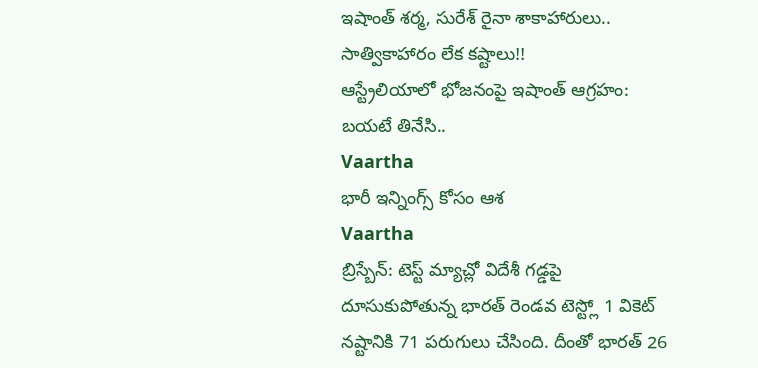ఇషాంత్ శర్మ, సురేశ్ రైనా శాకాహారులు.. సాత్వికాహారం లేక కష్టాలు!!
ఆస్ట్రేలియాలో భోజనంపై ఇషాంత్ ఆగ్రహం: బయటే తినేసి..
Vaartha
భారీ ఇన్నింగ్స్ కోసం ఆశ
Vaartha
బ్రిస్బేన్: టెస్ట్ మ్యాచ్లో విదేశీ గడ్డపై దూసుకుపోతున్న భారత్ రెండవ టెస్ట్లో 1 వికెట్ నష్టానికి 71 పరుగులు చేసింది. దీంతో భారత్ 26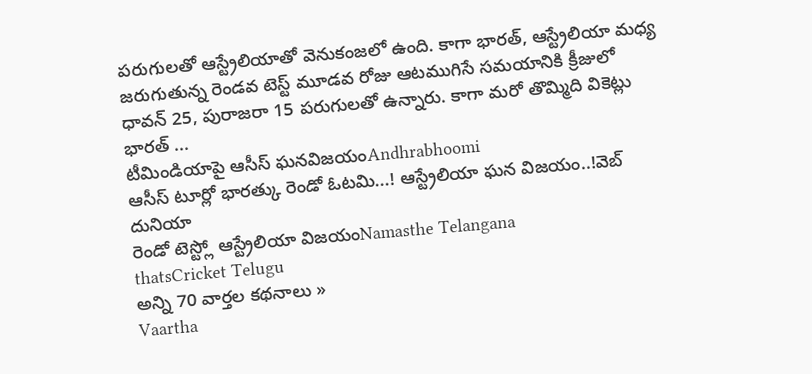పరుగులతో ఆస్ట్రేలియాతో వెనుకంజలో ఉంది. కాగా భారత్, ఆస్ట్రేలియా మధ్య జరుగుతున్న రెండవ టెస్ట్ మూడవ రోజు ఆటముగిసే సమయానికి క్రీజులో ధావన్ 25, పురాజరా 15 పరుగులతో ఉన్నారు. కాగా మరో తొమ్మిది వికెట్లు భారత్ ...
టీమిండియాపై ఆసీస్ ఘనవిజయంAndhrabhoomi
ఆసీస్ టూర్లో భారత్కు రెండో ఓటమి...! ఆస్ట్రేలియా ఘన విజయం..!వెబ్ దునియా
రెండో టెస్ట్లో ఆస్ట్రేలియా విజయంNamasthe Telangana
thatsCricket Telugu
అన్ని 70 వార్తల కథనాలు »
Vaartha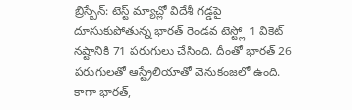బ్రిస్బేన్: టెస్ట్ మ్యాచ్లో విదేశీ గడ్డపై దూసుకుపోతున్న భారత్ రెండవ టెస్ట్లో 1 వికెట్ నష్టానికి 71 పరుగులు చేసింది. దీంతో భారత్ 26 పరుగులతో ఆస్ట్రేలియాతో వెనుకంజలో ఉంది. కాగా భారత్,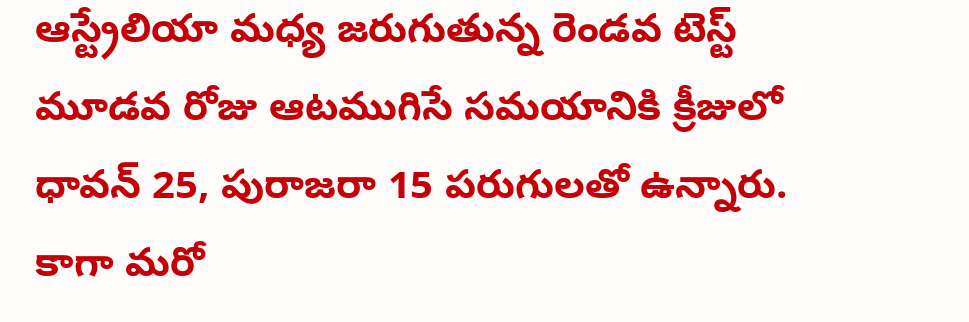ఆస్ట్రేలియా మధ్య జరుగుతున్న రెండవ టెస్ట్ మూడవ రోజు ఆటముగిసే సమయానికి క్రీజులో ధావన్ 25, పురాజరా 15 పరుగులతో ఉన్నారు. కాగా మరో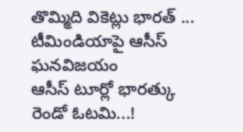తొమ్మిది వికెట్లు భారత్ ...
టీమిండియాపై ఆసీస్ ఘనవిజయం
ఆసీస్ టూర్లో భారత్కు రెండో ఓటమి...!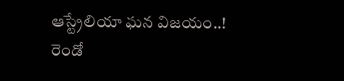ఆస్ట్రేలియా ఘన విజయం..!
రెండో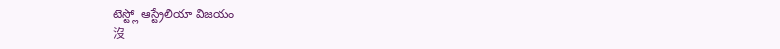టెస్ట్లో ఆస్ట్రేలియా విజయం
沒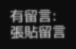有留言:
張貼留言